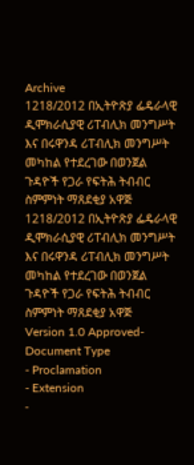Archive
1218/2012 በኢትዮጽያ ፌዴራላዊ ዲሞክራሲያዊ ሪፐብሊክ መንግሥት እና በሩዋንዳ ሪፐብሊክ መንግሥት መካከል የተደረገው በወንጀል ጉዳዮች የጋራ የፍትሕ ትብብር ስምምነት ማጸደቂያ አዋጅ
1218/2012 በኢትዮጽያ ፌዴራላዊ ዲሞክራሲያዊ ሪፐብሊክ መንግሥት እና በሩዋንዳ ሪፐብሊክ መንግሥት መካከል የተደረገው በወንጀል ጉዳዮች የጋራ የፍትሕ ትብብር ስምምነት ማጸደቂያ አዋጅ
Version 1.0 Approved- Document Type
- Proclamation
- Extension
-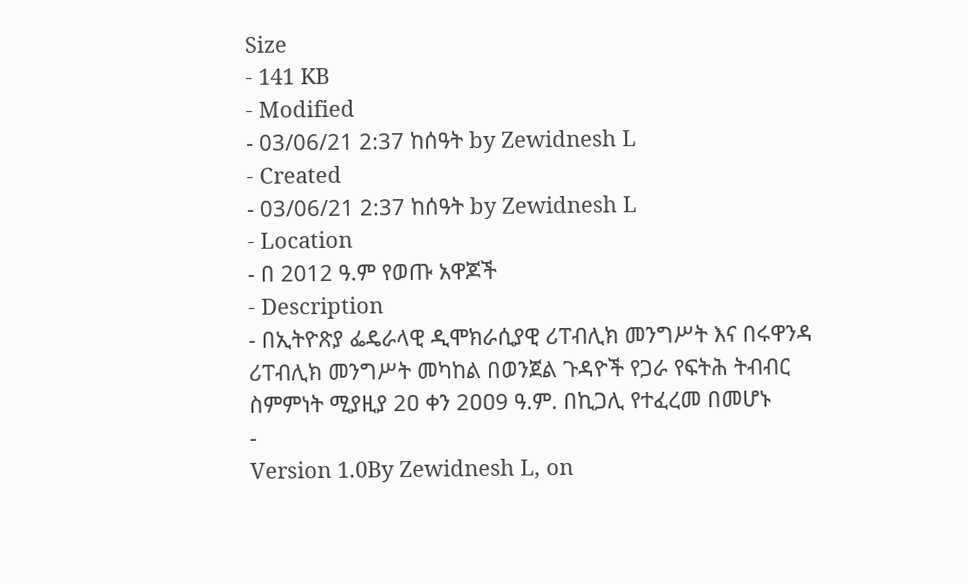Size
- 141 KB
- Modified
- 03/06/21 2:37 ከሰዓት by Zewidnesh L
- Created
- 03/06/21 2:37 ከሰዓት by Zewidnesh L
- Location
- በ 2012 ዓ.ም የወጡ አዋጆች
- Description
- በኢትዮጽያ ፌዴራላዊ ዲሞክራሲያዊ ሪፐብሊክ መንግሥት እና በሩዋንዳ ሪፐብሊክ መንግሥት መካከል በወንጀል ጉዳዮች የጋራ የፍትሕ ትብብር ስምምነት ሚያዚያ 2ዐ ቀን 2ዐዐ9 ዓ.ም. በኪጋሊ የተፈረመ በመሆኑ
-
Version 1.0By Zewidnesh L, on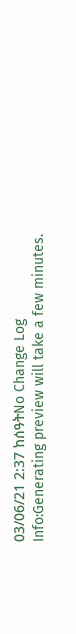03/06/21 2:37 ከሰዓትNo Change Log
Info:Generating preview will take a few minutes.